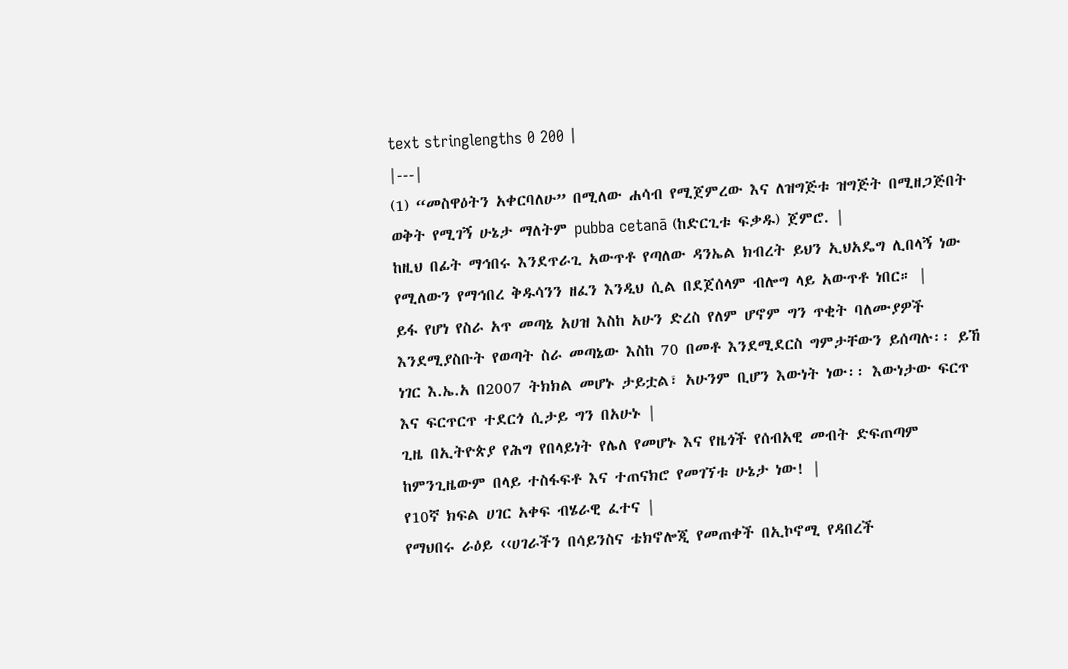text stringlengths 0 200 |
|---|
(1) “መስዋዕትን አቀርባለሁ” በሚለው ሐሳብ የሚጀምረው እና ለዝግጅቱ ዝግጅት በሚዘጋጅበት ወቅት የሚገኝ ሁኔታ ማለትም pubba cetanā (ከድርጊቱ ፍቃዱ) ጀምሮ. |
ከዚህ በፊት ማኅበሩ እንደጥራጊ አውጥቶ የጣለው ዳንኤል ክብረት ይህን ኢህአዴግ ሊበላኝ ነው የሚለውን የማኅበረ ቅዱሳንን ዘፈን እንዲህ ሲል በደጀሰላም ብሎግ ላይ አውጥቶ ነበር። |
ይፋ የሆነ የስራ አጥ መጣኔ አሀዝ እስከ አሁን ድረስ የለም ሆኖም ግን ጥቂት ባለሙያዎች እንደሚያስቡት የወጣት ስራ መጣኔው እስከ 70 በመቶ እንደሚደርስ ግምታቸውን ይሰጣሉ፡፡ ይኸ ነገር እ.ኤ.አ በ2007 ትክክል መሆኑ ታይቷል፣ አሁንም ቢሆን እውነት ነው፡፡ እውነታው ፍርጥ እና ፍርጥርጥ ተደርጎ ሲታይ ግን በአሁኑ |
ጊዜ በኢትዮጵያ የሕግ የበላይነት የሌለ የመሆኑ እና የዜጎች የሰብአዊ መብት ድፍጠጣም ከምንጊዜውም በላይ ተስፋፍቶ እና ተጠናክሮ የመገኘቱ ሁኔታ ነው! |
የ10ኛ ክፍል ሀገር አቀፍ ብሄራዊ ፈተና |
የማህበሩ ራዕይ ‹‹ሀገራችን በሳይንስና ቴክኖሎጂ የመጠቀች በኢኮኖሚ የዳበረች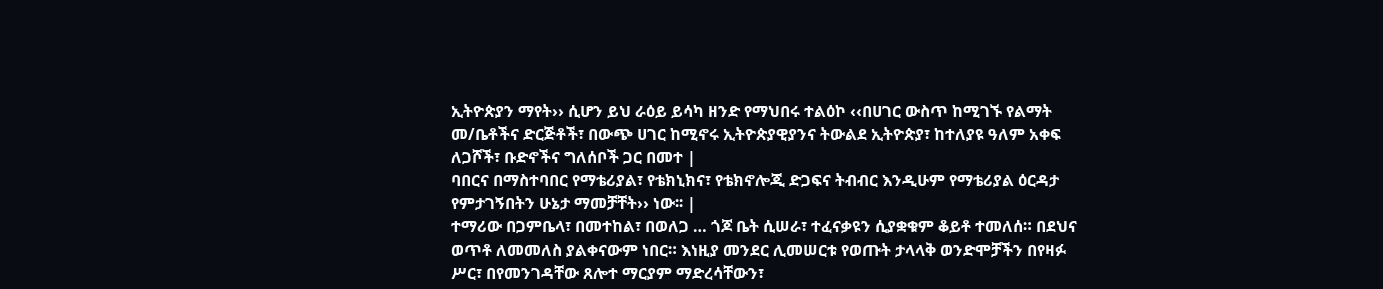ኢትዮጵያን ማየት›› ሲሆን ይህ ራዕይ ይሳካ ዘንድ የማህበሩ ተልዕኮ ‹‹በሀገር ውስጥ ከሚገኙ የልማት መ/ቤቶችና ድርጅቶች፣ በውጭ ሀገር ከሚኖሩ ኢትዮጵያዊያንና ትውልደ ኢትዮጵያ፣ ከተለያዩ ዓለም አቀፍ ለጋሾች፣ ቡድኖችና ግለሰቦች ጋር በመተ |
ባበርና በማስተባበር የማቴሪያል፣ የቴክኒክና፣ የቴክኖሎጂ ድጋፍና ትብብር እንዲሁም የማቴሪያል ዕርዳታ የምታገኝበትን ሁኔታ ማመቻቸት›› ነው፡፡ |
ተማሪው በጋምቤላ፣ በመተከል፣ በወለጋ … ጎጆ ቤት ሲሠራ፣ ተፈናቃዩን ሲያቋቁም ቆይቶ ተመለሰ። በደህና ወጥቶ ለመመለስ ያልቀናውም ነበር። እነዚያ መንደር ሊመሠርቱ የወጡት ታላላቅ ወንድሞቻችን በየዛፉ ሥር፣ በየመንገዳቸው ጸሎተ ማርያም ማድረሳቸውን፣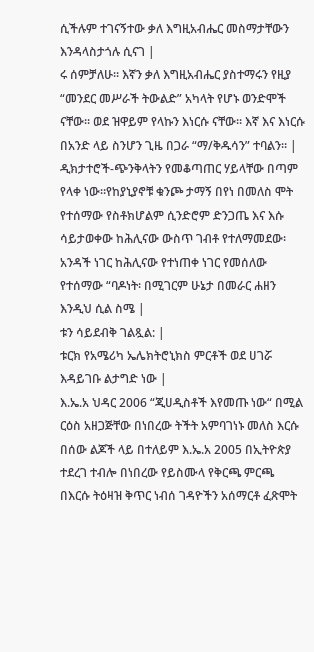ሲችሉም ተገናኝተው ቃለ እግዚአብሔር መስማታቸውን እንዳላስታጎሉ ሲናገ |
ሩ ሰምቻለሁ። እኛን ቃለ እግዚአብሔር ያስተማሩን የዚያ “መንደር መሥራች ትውልድ” አካላት የሆኑ ወንድሞች ናቸው። ወደ ዝዋይም የላኩን እነርሱ ናቸው። እኛ እና እነርሱ በአንድ ላይ ስንሆን ጊዜ በጋራ “ማ/ቅዱሳን” ተባልን። |
ዲክታተሮች-ጭንቅላትን የመቆጣጠር ሃይላቸው በጣም የላቀ ነው።የከያኒያኖቹ ቁንጮ ታማኝ በየነ በመለስ ሞት የተሰማው የስቶክሆልም ሲንድሮም ድንጋጤ እና እሱ ሳይታወቀው ከሕሊናው ውስጥ ገብቶ የተለማመደው፡አንዳች ነገር ከሕሊናው የተነጠቀ ነገር የመሰለው የተሰማው “ባዶነት፡ በሚገርም ሁኔታ በመራር ሐዘን እንዲህ ሲል ስሜ |
ቱን ሳይደብቅ ገልጿል: |
ቱርክ የአሜሪካ ኤሌክትሮኒክስ ምርቶች ወደ ሀገሯ እዳይገቡ ልታግድ ነው |
እ.ኤ.አ ህዳር 2006 “ጂሀዲስቶች እየመጡ ነው“ በሚል ርዕስ አዘጋጅቸው በነበረው ትችት አምባገነኑ መለስ እርሱ በሰው ልጆች ላይ በተለይም እ.ኤ.አ 2005 በኢትዮጵያ ተደረገ ተብሎ በነበረው የይስሙላ የቅርጫ ምርጫ በእርሱ ትዕዛዝ ቅጥር ነብሰ ገዳዮችን አሰማርቶ ፈጽሞት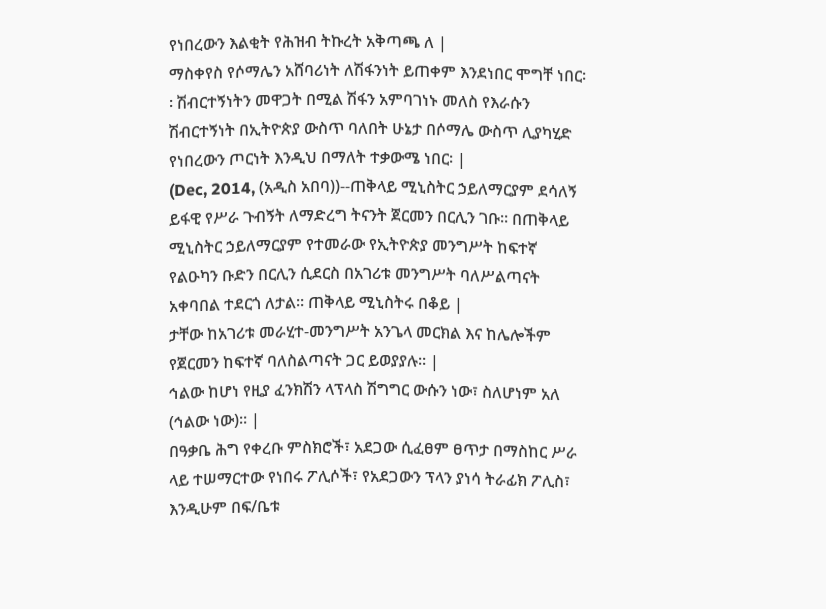የነበረውን እልቂት የሕዝብ ትኩረት አቅጣጫ ለ |
ማስቀየስ የሶማሌን አሸባሪነት ለሽፋንነት ይጠቀም እንደነበር ሞግቸ ነበር፡፡ ሽብርተኝነትን መዋጋት በሚል ሽፋን አምባገነኑ መለስ የእራሱን ሽብርተኝነት በኢትዮጵያ ውስጥ ባለበት ሁኔታ በሶማሌ ውስጥ ሊያካሂድ የነበረውን ጦርነት እንዲህ በማለት ተቃውሜ ነበር፡ |
(Dec, 2014, (አዲስ አበባ))--ጠቅላይ ሚኒስትር ኃይለማርያም ደሳለኝ ይፋዊ የሥራ ጉብኝት ለማድረግ ትናንት ጀርመን በርሊን ገቡ። በጠቅላይ ሚኒስትር ኃይለማርያም የተመራው የኢትዮጵያ መንግሥት ከፍተኛ የልዑካን ቡድን በርሊን ሲደርስ በአገሪቱ መንግሥት ባለሥልጣናት አቀባበል ተደርጎ ለታል። ጠቅላይ ሚኒስትሩ በቆይ |
ታቸው ከአገሪቱ መራሂተ-መንግሥት አንጌላ መርክል እና ከሌሎችም የጀርመን ከፍተኛ ባለስልጣናት ጋር ይወያያሉ። |
ኅልው ከሆነ የዚያ ፈንክሽን ላፕላስ ሽግግር ውሱን ነው፣ ስለሆነም አለ (ኅልው ነው)። |
በዓቃቤ ሕግ የቀረቡ ምስክሮች፣ አደጋው ሲፈፀም ፀጥታ በማስከር ሥራ ላይ ተሠማርተው የነበሩ ፖሊሶች፣ የአደጋውን ፕላን ያነሳ ትራፊክ ፖሊስ፣ እንዲሁም በፍ/ቤቱ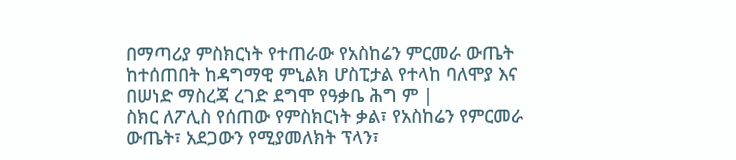በማጣሪያ ምስክርነት የተጠራው የአስከሬን ምርመራ ውጤት ከተሰጠበት ከዳግማዊ ምኒልክ ሆስፒታል የተላከ ባለሞያ እና በሠነድ ማስረጃ ረገድ ደግሞ የዓቃቤ ሕግ ም |
ስክር ለፖሊስ የሰጠው የምስክርነት ቃል፣ የአስከሬን የምርመራ ውጤት፣ አደጋውን የሚያመለክት ፕላን፣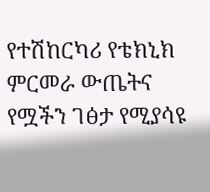የተሽከርካሪ የቴክኒክ ምርመራ ውጤትና የሟችን ገፅታ የሚያሳዩ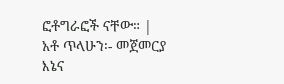ፎቶግራፎች ናቸው። |
አቶ ጥላሁን፡- መጀመርያ እኔና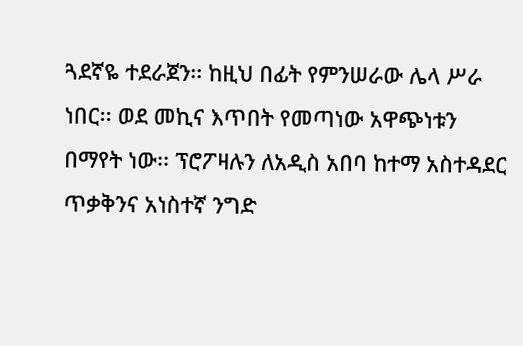ጓደኛዬ ተደራጀን፡፡ ከዚህ በፊት የምንሠራው ሌላ ሥራ ነበር፡፡ ወደ መኪና እጥበት የመጣነው አዋጭነቱን በማየት ነው፡፡ ፕሮፖዛሉን ለአዲስ አበባ ከተማ አስተዳደር ጥቃቅንና አነስተኛ ንግድ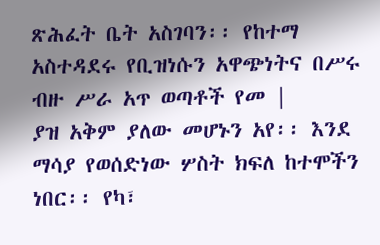ጽሕፈት ቤት አስገባን፡፡ የከተማ አስተዳደሩ የቢዝነሱን አዋጭነትና በሥሩ ብዙ ሥራ አጥ ወጣቶች የመ |
ያዝ አቅም ያለው መሆኑን አየ፡፡ እንደ ማሳያ የወሰድነው ሦስት ክፍለ ከተሞችን ነበር፡፡ የካ፣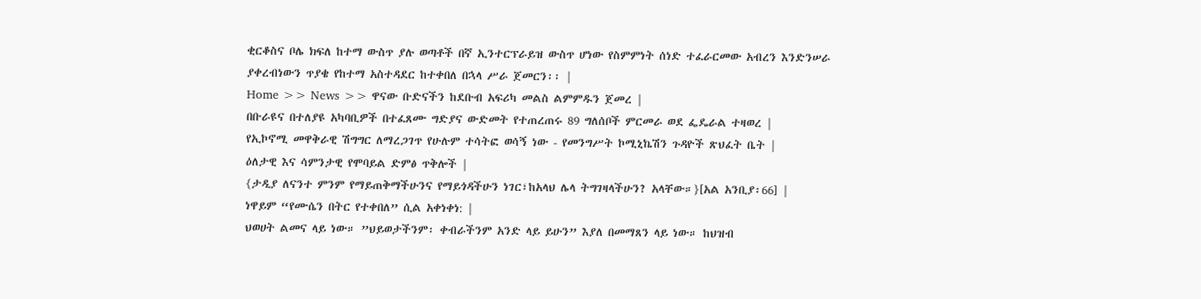ቂርቆስና ቦሌ ክፍለ ከተማ ውስጥ ያሉ ወጣቶች በኛ ኢንተርፕራይዝ ውስጥ ሆነው የስምምነት ሰነድ ተፈራርመው አብረን እንድንሠራ ያቀረብነውን ጥያቄ የከተማ አስተዳደር ከተቀበለ በኋላ ሥራ ጀመርን፡፡ |
Home >> News >> ዋናው ቡድናችን ከደቡብ አፍሪካ መልስ ልምምዱን ጀመረ |
በቡራዩና በተለያዩ አካባቢዎች በተፈጸሙ ግድያና ውድመት የተጠረጠሩ 89 ግለሰቦች ምርመራ ወደ ፌዴራል ተዛወረ |
የኢኮኖሚ መዋቅራዊ ሽግግር ለማረጋገጥ የሁሉም ተሳትፎ ወሳኝ ነው - የመንግሥት ኮሚኒኬሽን ጉዳዮች ጽህፈት ቤት |
ዕለታዊ እና ሳምንታዊ የሞባይል ድምፅ ጥቅሎች |
{ታዲያ ለናንተ ምንም የማይጠቅማችሁንና የማይጎዳችሁን ነገር፣ከአላህ ሌላ ትግገዛላችሁን? አላቸው።}[አል አንቢያ፡66] |
ነዋይም “የሙሴን በትር የተቀበለ” ሲል አቀነቀነ: |
ህወሀት ልመና ላይ ነው። ”ህይወታችንም፡ ቀብራችንም አንድ ላይ ይሁን” እያለ በመማጸን ላይ ነው። ከህዝብ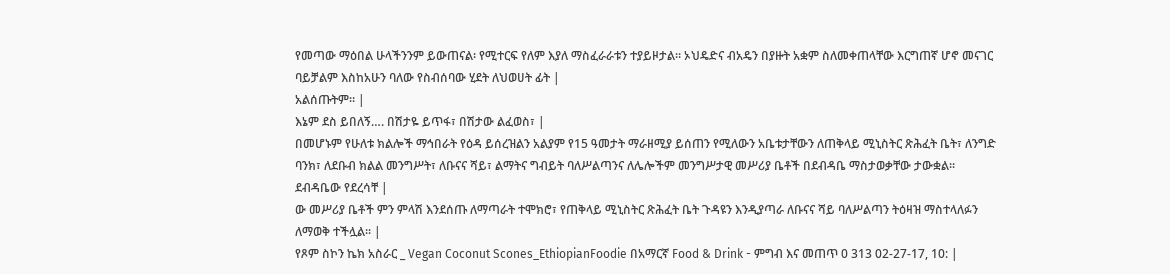የመጣው ማዕበል ሁላችንንም ይውጠናል፡ የሚተርፍ የለም እያለ ማስፈራራቱን ተያይዞታል። ኦህዴድና ብአዴን በያዙት አቋም ስለመቀጠላቸው እርግጠኛ ሆኖ መናገር ባይቻልም እስከአሁን ባለው የስብሰባው ሂደት ለህወሀት ፊት |
አልሰጡትም። |
እኔም ደስ ይበለኝ…. በሽታዬ ይጥፋ፣ በሽታው ልፈወስ፣ |
በመሆኑም የሁለቱ ክልሎች ማኅበራት የዕዳ ይሰረዝልን አልያም የ15 ዓመታት ማራዘሚያ ይሰጠን የሚለውን አቤቱታቸውን ለጠቅላይ ሚኒስትር ጽሕፈት ቤት፣ ለንግድ ባንክ፣ ለደቡብ ክልል መንግሥት፣ ለቡናና ሻይ፣ ልማትና ግብይት ባለሥልጣንና ለሌሎችም መንግሥታዊ መሥሪያ ቤቶች በደብዳቤ ማስታወቃቸው ታውቋል፡፡ ደብዳቤው የደረሳቸ |
ው መሥሪያ ቤቶች ምን ምላሽ እንደሰጡ ለማጣራት ተሞክሮ፣ የጠቅላይ ሚኒስትር ጽሕፈት ቤት ጉዳዩን እንዲያጣራ ለቡናና ሻይ ባለሥልጣን ትዕዛዝ ማስተላለፉን ለማወቅ ተችሏል፡፡ |
የጾም ስኮን ኬክ አስራር _ Vegan Coconut Scones_EthiopianFoodie በአማርኛ Food & Drink - ምግብ እና መጠጥ 0 313 02-27-17, 10: |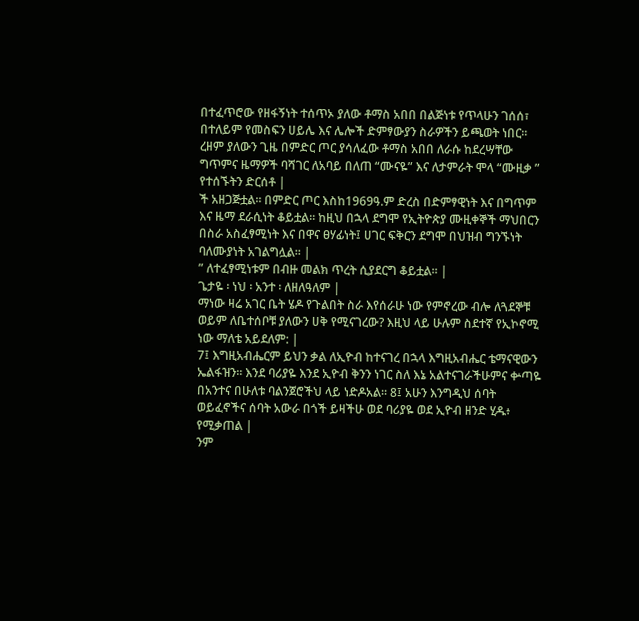በተፈጥሮው የዘፋኝነት ተሰጥኦ ያለው ቶማስ አበበ በልጅነቱ የጥላሁን ገሰሰ፣ በተለይም የመስፍን ሀይሌ እና ሌሎች ድምፃውያን ስራዎችን ይጫወት ነበር፡፡ ረዘም ያለውን ጊዜ በምድር ጦር ያሳለፈው ቶማስ አበበ ለራሱ ከደረሣቸው ግጥምና ዜማዎች ባሻገር ለአባይ በለጠ “ሙናዬ” እና ለታምራት ሞላ “ሙዚቃ ” የተሰኙትን ድርሰቶ |
ች አዘጋጅቷል፡፡ በምድር ጦር እስከ1969ዓ.ም ድረስ በድምፃዊነት እና በግጥም እና ዜማ ደራሲነት ቆይቷል፡፡ ከዚህ በኋላ ደግሞ የኢትዮጵያ ሙዚቀኞች ማህበርን በስራ አስፈፃሚነት እና በዋና ፀሃፊነት፤ ሀገር ፍቅርን ደግሞ በህዝብ ግንኙነት ባለሙያነት አገልግሏል፡፡ |
” ለተፈፃሚነቱም በብዙ መልክ ጥረት ሲያደርግ ቆይቷል፡፡ |
ጌታዬ ፡ ነህ ፡ አንተ ፡ ለዘለዓለም |
ማነው ዛሬ አገር ቤት ሄዶ የጉልበት ስራ እየሰራሁ ነው የምኖረው ብሎ ለጓደኞቹ ወይም ለቤተሰቦቹ ያለውን ሀቅ የሚናገረው? እዚህ ላይ ሁሉም ስደተኛ የኢኮኖሚ ነው ማለቴ አይደለም: |
7፤ እግዚአብሔርም ይህን ቃል ለኢዮብ ከተናገረ በኋላ እግዚአብሔር ቴማናዊውን ኤልፋዝን። እንደ ባሪያዬ እንደ ኢዮብ ቅንን ነገር ስለ እኔ አልተናገራችሁምና ቍጣዬ በአንተና በሁለቱ ባልንጀሮችህ ላይ ነድዶአል። 8፤ አሁን እንግዲህ ሰባት ወይፈኖችና ሰባት አውራ በጎች ይዛችሁ ወደ ባሪያዬ ወደ ኢዮብ ዘንድ ሂዱ፥ የሚቃጠል |
ንም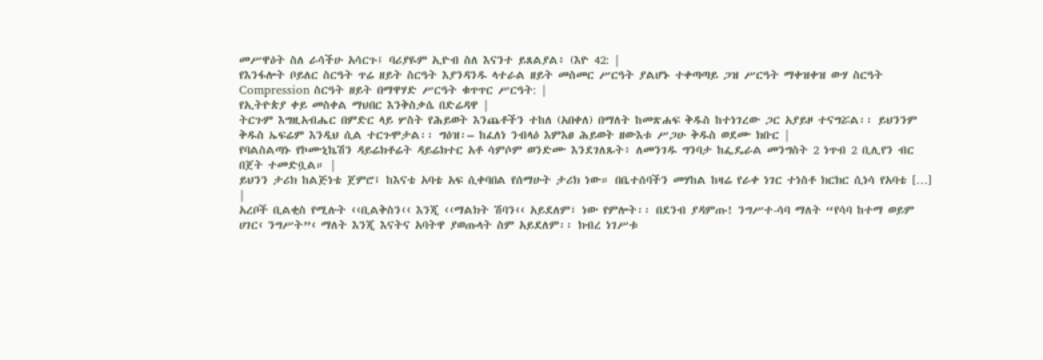መሥዋዕት ስለ ራሳችሁ አሳርጉ፤ ባሪያዬም ኢዮብ ስለ እናንተ ይጸልያል፥ (እዮ 42: |
የእንፋሎት ቦይለር ስርዓት ጥሬ ዘይት ስርዓት እያንዳንዱ ላተራል ዘይት መስመር ሥርዓት ያልሆኑ ተቀጣጣይ ጋዝ ሥርዓት ማቀዝቀዝ ውሃ ስርዓት Compression ስርዓት ዘይት በማዋሃድ ሥርዓት ቁጥጥር ሥርዓት: |
የኢትዮጵያ ቀይ መስቀል ማህበር እንቅስቃሴ በድሬዳዋ |
ትርጉም እግዚአብሔር በምድር ላይ ሦስት የሕይወት እንጨቶችን ተከለ (አበቀለ) በማለት ከመጽሐፍ ቅዱስ ከተነገረው ጋር አያይዞ ተናግሯል፡፡ ይህንንም ቅዱስ ኤፍሬም እንዲህ ሲል ተርጉሞታል፡፡ ግዕዝ፡– ከፈለነ ንብላዕ እምእፀ ሕይወት ዘውእቱ ሥጋሁ ቅዱስ ወደሙ ክቡር |
የባልስልጣኑ የኮሙኒኬሽን ዳይሬክቶሬት ዳይሬክተር አቶ ሳምሶም ወንድሙ እንደገለጹት፥ ለመንገዱ ግንባታ ከፌዴራል መንግስት 2 ነጥብ 2 ቢሊየን ብር በጀት ተመድቧል። |
ይህንን ታሪክ ከልጅነቴ ጀምሮ፤ ከእናቴ አባቴ አፍ ሲቀባበል የሰማሁት ታሪክ ነው። በቤተሰባችን መሃከል ከዛሬ የራቀ ነገር ተነስቶ ክርክር ሲነሳ የአባቴ […] |
አረቦች ቢልቂስ የሚሉት ‹‹ቢልቅስን‹‹ እንጂ ‹‹ማልክት ሽባን‹‹ አይደለም፣ ነው የምሎት፡፡ በደንብ ያዳምጡ! ንግሥተ-ሳባ ማለት “የሳባ ከተማ ወይም ሀገር‹ ንግሥት”‹ ማለት እንጂ እናትና አባትዋ ያወጡላት ስም አይደለም፡፡ ክብረ ነገሥቱ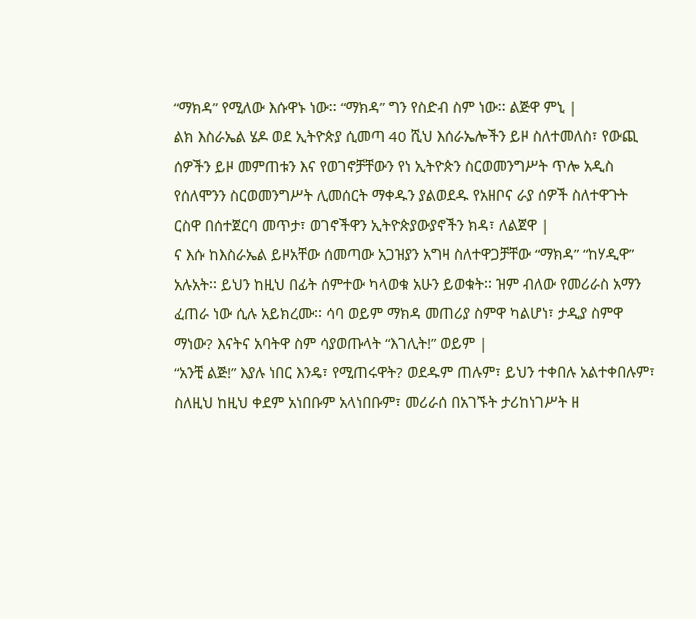“ማክዳ” የሚለው እሱዋኑ ነው፡፡ “ማክዳ” ግን የስድብ ስም ነው፡፡ ልጅዋ ምኒ |
ልክ እስራኤል ሄዶ ወደ ኢትዮጵያ ሲመጣ 40 ሺህ እሰራኤሎችን ይዞ ስለተመለስ፣ የውጪ ሰዎችን ይዞ መምጠቱን እና የወገኖቻቸውን የነ ኢትዮጵን ስርወመንግሥት ጥሎ አዲስ የሰለሞንን ስርወመንግሥት ሊመሰርት ማቀዱን ያልወደዱ የአዘቦና ራያ ሰዎች ስለተዋጉት ርስዋ በሰተጀርባ መጥታ፣ ወገኖችዋን ኢትዮጵያውያኖችን ክዳ፣ ለልጀዋ |
ና እሱ ከእስራኤል ይዞአቸው ሰመጣው አጋዝያን አግዛ ስለተዋጋቻቸው “ማክዳ” “ከሃዲዋ” አሉአት፡፡ ይህን ከዚህ በፊት ሰምተው ካላወቁ አሁን ይወቁት፡፡ ዝም ብለው የመሪራስ አማን ፈጠራ ነው ሲሉ አይክረሙ፡፡ ሳባ ወይም ማክዳ መጠሪያ ስምዋ ካልሆነ፣ ታዲያ ስምዋ ማነው? እናትና አባትዋ ስም ሳያወጡላት “እገሊት!” ወይም |
“አንቺ ልጅ!” እያሉ ነበር እንዴ፣ የሚጠሩዋት? ወደዱም ጠሉም፣ ይህን ተቀበሉ አልተቀበሉም፣ ስለዚህ ከዚህ ቀደም አነበቡም አላነበቡም፣ መሪራሰ በአገኙት ታሪከነገሥት ዘ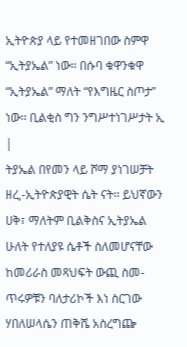ኢትዮጵያ ላይ የተመዘገበው ስምዋ “ኢትያኤል” ነው፡፡ በሱባ ቁዋንቁዋ “ኢትያኤል” ማለት “የእግዜር ስጦታ” ነው፡፡ ቢልቂስ ግን ንግሥተነገሥታት ኢ |
ትያኤል በየመን ላይ ሾማ ያነገሠቻት ዘረ,-ኢትዮጵያዊት ሴት ናት፡፡ ይህኛውን ሀቅ፣ ማለትም ቢልቅስና ኢትያኤል ሁለት የተለያዩ ሴቶች ስለመሆናቸው ከመሪራስ መጻህፍት ውጪ ስመ-ጥሩዎቹን ባለታሪኮች እነ ስርገው ሃበለሠላሴን ጠቅሼ አስረግጬ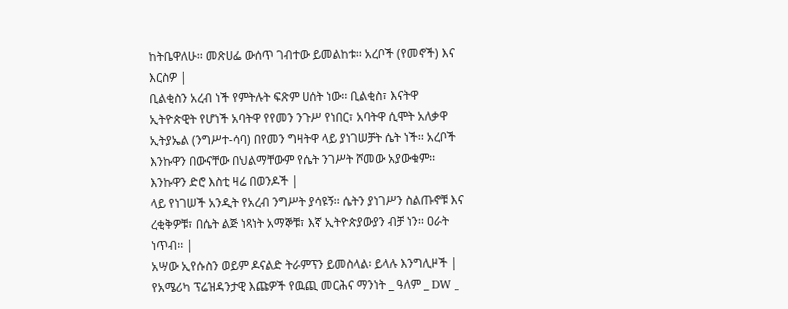ከትቤዋለሁ፡፡ መጽሀፌ ውሰጥ ገብተው ይመልከቱ፡፡ አረቦች (የመኖች) እና እርስዎ |
ቢልቂስን አረብ ነች የምትሉት ፍጽም ሀሰት ነው፡፡ ቢልቂስ፣ እናትዋ ኢትዮጵዊት የሆነች አባትዋ የየመን ንጉሥ የነበር፣ አባትዋ ሲሞት አለቃዋ ኢትያኤል (ንግሥተ-ሳባ) በየመን ግዛትዋ ላይ ያነገሠቻት ሴት ነች፡፡ አረቦች እንኩዋን በውናቸው በህልማቸውም የሴት ንገሥት ሾመው አያውቁም፡፡ እንኩዋን ድሮ እስቲ ዛሬ በወንዶች |
ላይ የነገሠች አንዲት የአረብ ንግሥት ያሳዩኝ፡፡ ሴትን ያነገሥን ስልጡኖቹ እና ረቂቅዎቹ፣ በሴት ልጅ ነጻነት አማኞቹ፣ እኛ ኢትዮጵያውያን ብቻ ነን፡፡ ዐራት ነጥብ፡፡ |
አሣው ኢየሱስን ወይም ዶናልድ ትራምፕን ይመስላል፡ ይላሉ እንግሊዞች |
የአሜሪካ ፕሬዝዳንታዊ እጩዎች የዉጪ መርሕና ማንነት _ ዓለም _ DW _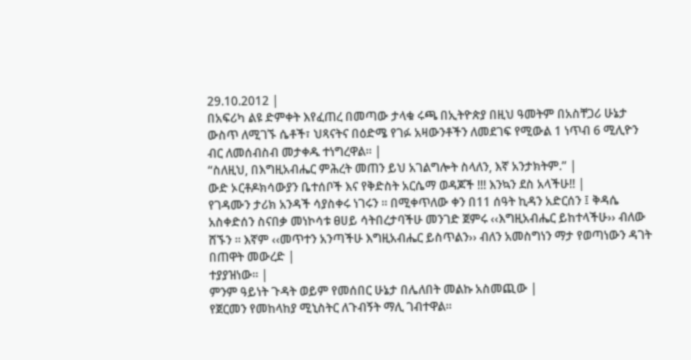29.10.2012 |
በአፍሪካ ልዩ ድምቀት እየፈጠረ በመጣው ታላቁ ሩጫ በኢትዮጵያ በዚህ ዓመትም በአስቸጋሪ ሁኔታ ውስጥ ለሚገኙ ሴቶች፣ ህጻናትና በዕድሜ የገፉ አዛውንቶችን ለመደገፍ የሚውል 1 ነጥብ 6 ሚሊዮን ብር ለመሰብስብ መታቀዱ ተነግረዋል። |
“ስለዚህ, በእግዚአብሔር ምሕረት መጠን ይህ አገልግሎት ስላለን, እኛ አንታክትም.” |
ውድ ኦርቶዶክሳውያን ቤተሰቦች እና የቅድስት አርሴማ ወዳጆች !!! እንኳን ደስ አላችሁ!! |
የገዳሙን ታሪክ አንዳች ሳያስቀሩ ነገሩን ፡፡ በሚቀጥለው ቀን በ11 ሰዓት ኪዳን አድርሰን ፤ ቅዳሴ አስቀድሰን ስናበቃ መነኮሳቱ ፀሀይ ሳትበረታባችሁ መንገድ ጀምሩ ‹‹እግዚአብሔር ይከተላችሁ›› ብለው ሸኙን ፡፡ እኛም ‹‹መጥተን አንጣችሁ እግዚአብሔር ይስጥልን›› ብለን አመስግነን ማታ የወጣነውን ዳገት በጠዋት መውረድ |
ተያያዝነው፡፡ |
ምንም ዓይነት ጉዳት ወይም የመሰበር ሁኔታ በሌለበት መልኩ አስመጪው |
የጀርመን የመከላከያ ሚኒስትር ለጉብኝት ማሊ ገብተዋል።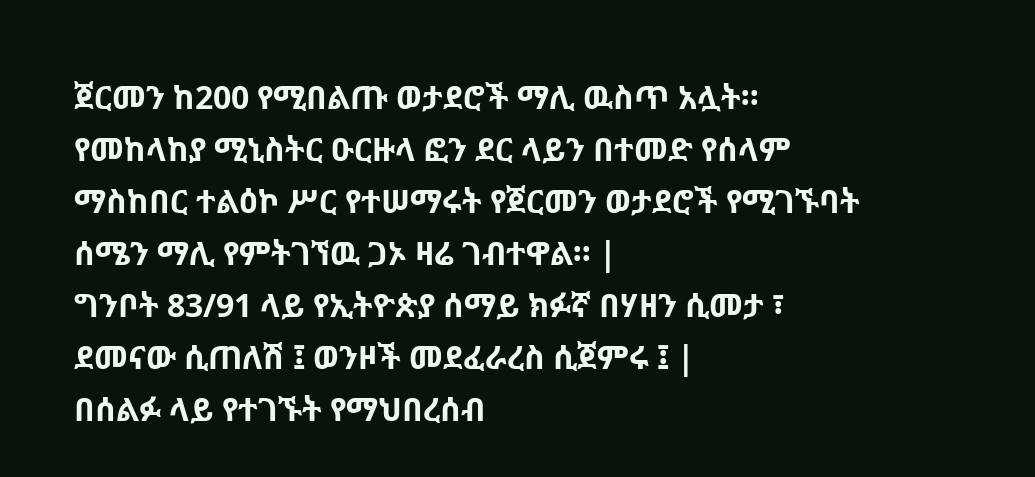ጀርመን ከ200 የሚበልጡ ወታደሮች ማሊ ዉስጥ አሏት። የመከላከያ ሚኒስትር ዑርዙላ ፎን ደር ላይን በተመድ የሰላም ማስከበር ተልዕኮ ሥር የተሠማሩት የጀርመን ወታደሮች የሚገኙባት ሰሜን ማሊ የምትገኘዉ ጋኦ ዛሬ ገብተዋል። |
ግንቦት 83/91 ላይ የኢትዮጵያ ሰማይ ክፉኛ በሃዘን ሲመታ ፣ ደመናው ሲጠለሽ ፤ ወንዞች መደፈራረስ ሲጀምሩ ፤ |
በሰልፉ ላይ የተገኙት የማህበረሰብ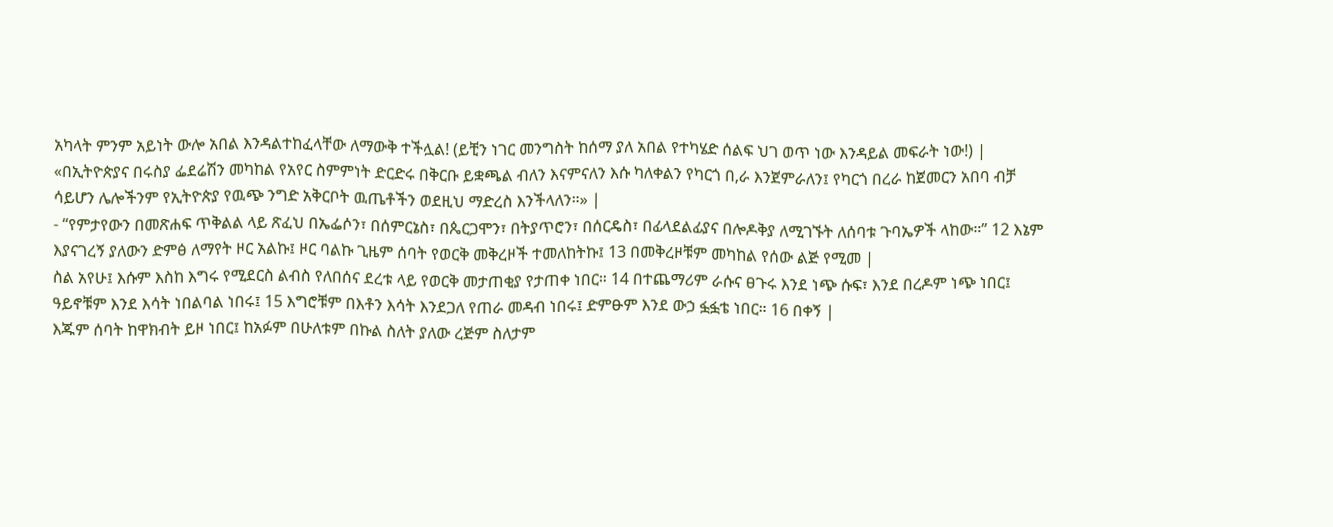አካላት ምንም አይነት ውሎ አበል እንዳልተከፈላቸው ለማውቅ ተችሏል! (ይቺን ነገር መንግስት ከሰማ ያለ አበል የተካሄድ ሰልፍ ህገ ወጥ ነው እንዳይል መፍራት ነው!) |
«በኢትዮጵያና በሩስያ ፌደሬሽን መካከል የአየር ስምምነት ድርድሩ በቅርቡ ይቋጫል ብለን እናምናለን እሱ ካለቀልን የካርጎ በ,ራ እንጀምራለን፤ የካርጎ በረራ ከጀመርን አበባ ብቻ ሳይሆን ሌሎችንም የኢትዮጵያ የዉጭ ንግድ አቅርቦት ዉጤቶችን ወደዚህ ማድረስ እንችላለን።» |
- “የምታየውን በመጽሐፍ ጥቅልል ላይ ጽፈህ በኤፌሶን፣ በሰምርኔስ፣ በጴርጋሞን፣ በትያጥሮን፣ በሰርዴስ፣ በፊላደልፊያና በሎዶቅያ ለሚገኙት ለሰባቱ ጉባኤዎች ላከው።” 12 እኔም እያናገረኝ ያለውን ድምፅ ለማየት ዞር አልኩ፤ ዞር ባልኩ ጊዜም ሰባት የወርቅ መቅረዞች ተመለከትኩ፤ 13 በመቅረዞቹም መካከል የሰው ልጅ የሚመ |
ስል አየሁ፤ እሱም እስከ እግሩ የሚደርስ ልብስ የለበሰና ደረቱ ላይ የወርቅ መታጠቂያ የታጠቀ ነበር። 14 በተጨማሪም ራሱና ፀጉሩ እንደ ነጭ ሱፍ፣ እንደ በረዶም ነጭ ነበር፤ ዓይኖቹም እንደ እሳት ነበልባል ነበሩ፤ 15 እግሮቹም በእቶን እሳት እንደጋለ የጠራ መዳብ ነበሩ፤ ድምፁም እንደ ውኃ ፏፏቴ ነበር። 16 በቀኝ |
እጁም ሰባት ከዋክብት ይዞ ነበር፤ ከአፉም በሁለቱም በኩል ስለት ያለው ረጅም ስለታም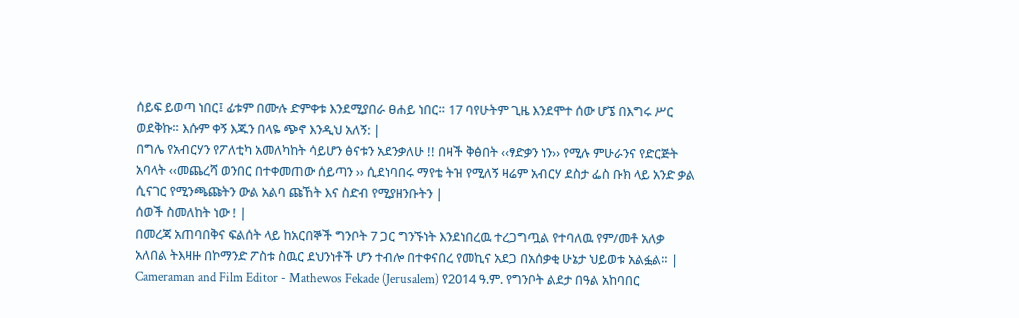ሰይፍ ይወጣ ነበር፤ ፊቱም በሙሉ ድምቀቱ እንደሚያበራ ፀሐይ ነበር። 17 ባየሁትም ጊዜ እንደሞተ ሰው ሆኜ በእግሩ ሥር ወደቅኩ። እሱም ቀኝ እጁን በላዬ ጭኖ እንዲህ አለኝ: |
በግሌ የአብርሃን የፖለቲካ አመለካከት ሳይሆን ፅናቱን አደንቃለሁ !! በዛች ቅፅበት ‹‹ፃድቃን ነን›› የሚሉ ምሁራንና የድርጅት አባላት ‹‹መጨረሻ ወንበር በተቀመጠው ሰይጣን ›› ሲደነባበሩ ማየቴ ትዝ የሚለኝ ዛሬም አብርሃ ደስታ ፌስ ቡክ ላይ አንድ ቃል ሲናገር የሚንጫጩትን ውል አልባ ጩኸት እና ስድብ የሚያዘንቡትን |
ሰወች ስመለከት ነው ! |
በመረጃ አጠባበቅና ፍልሰት ላይ ከአርበኞች ግንቦት 7 ጋር ግንኙነት እንደነበረዉ ተረጋግጧል የተባለዉ የም/መቶ አለቃ አለበል ትእዛዙ በኮማንድ ፖስቱ ስዉር ደህንነቶች ሆን ተብሎ በተቀናበረ የመኪና አደጋ በአሰቃቂ ሁኔታ ህይወቱ አልፏል። |
Cameraman and Film Editor - Mathewos Fekade (Jerusalem) የ2014 ዓ.ም. የግንቦት ልደታ በዓል አከባበር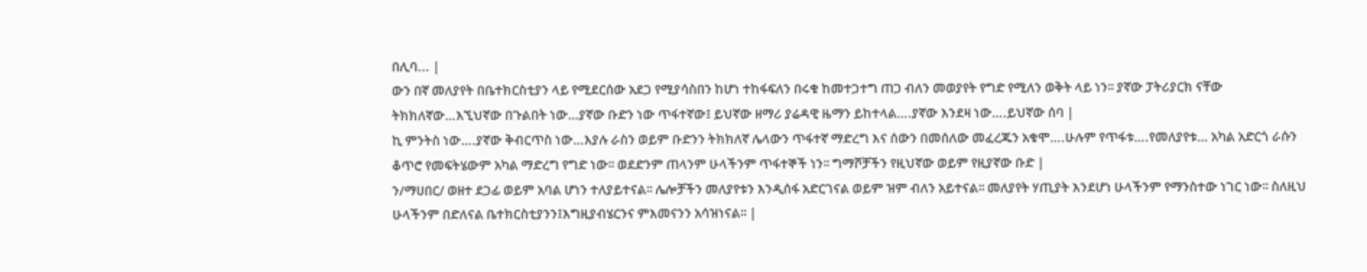በሊባ... |
ውን በኛ መለያየት በቤተክርስቲያን ላይ የሚደርሰው አደጋ የሚያሳስበን ከሆነ ተከፋፍለን በሩቁ ከመተጋተግ ጠጋ ብለን መወያየት የግድ የሚለን ወቅት ላይ ነን፡፡ ያኛው ፓትሪያርክ ናቸው ትክክለኛው…እኚህኛው በጉልበት ነው…ያኛው ቡድን ነው ጥፋተኛው፤ ይህኛው ዘማሪ ያሬዳዊ ዜማን ይከተላል….ያኛው እንደዛ ነው….ይህኛው ሰባ |
ኪ ምንትስ ነው….ያኛው ቅብርጥስ ነው…እያሉ ራስን ወይም ቡድንን ትክክለኛ ሌላውን ጥፋተኛ ማድረግ እና ሰውን በመሰለው መፈረጁን አቁሞ….ሁሉም የጥፋቱ….የመለያየቱ… አካል አድርጎ ራሱን ቆጥሮ የመፍትሄውም አካል ማድረግ የግድ ነው፡፡ ወደድንም ጠላንም ሁላችንም ጥፋተኞች ነን፡፡ ግማሾቻችን የዚህኛው ወይም የዚያኛው ቡድ |
ን/ማሀበር/ ወዘተ ደጋፊ ወይም አባል ሆነን ተለያይተናል፡፡ ሌሎቻችን መለያየቱን እንዲሰፋ አድርገናል ወይም ዝም ብለን አይተናል፡፡ መለያየት ሃጢያት እንደሆነ ሁላችንም የማንስተው ነገር ነው፡፡ ስለዚህ ሁላችንም በድለናል ቤተክርስቲያንን፤እግዚያብሄርንና ምእመናንን አሳዝነናል፡፡ |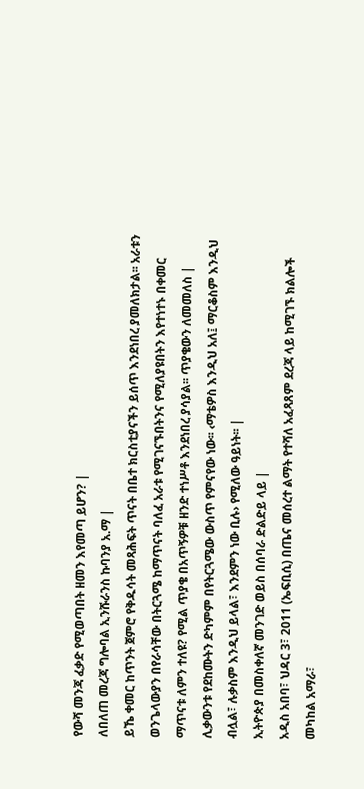የውሻ መንጃ ፈቃድ የሚወጣበት ዘመን እየመጣ ይሆን? |
ለበለጠ መረጃ ግሎባል ኢንሹራንስ ኩባንያ አ.ማ |
ይኼ ቀመር ከጥንት ጀምሮ የቅዱሳት መጻሕፍት ጥናት በቤተ ክርስቲያናችን ይሰጥ እንደነበረ ያመለክታል፡፡ አራቱን ወንጌላውያን በየራሳቸው በትርጓሜ ከማጥናት ባለፈ አራቱ የሚገናኙበትንና የሚለያዩበትን እየተነተኑ በቀመር ማጥናቱ ለምን ተለዩ? የሚል ጥያቄ በአጥኝዎቹ ዘንድ ተነሥቶ እንደነበረ ያሳያል፡፡ ጥያቄውን ለመመለስ |
ሊቃውንቱ የደከሙትን ድካምም በየትርጓሜው ውስጥ የምናየው ነው፡፡ ‹ማቴዎስ እንዲህ አለ፤ ማርቆስም እንዲህ ብሏል፣ ሉቃስም እንዲህ ይላል፣ እንደምን ነው ቢሉ› የሚለው ዓይነት፡፡ |
ኢትዮጵያ በመስቀለኛ መንገድ ወይስ በሰባራ ድልድይ ላይ |
አዲስ አበባ፣ ህዳር 3፣ 2011 (ኤፍቢሲ) በጤና መሰረተ ልማት የተሻለ አፈጻጸም ደረጃ ላይ ከሚገኙ ክልሎች መካከል አማራ፣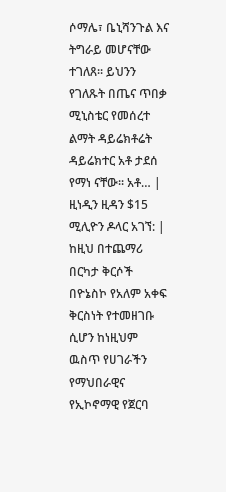ሶማሌ፣ ቤኒሻንጉል እና ትግራይ መሆናቸው ተገለጸ፡፡ ይህንን የገለጹት በጤና ጥበቃ ሚኒስቴር የመሰረተ ልማት ዳይሬክቶሬት ዳይሬክተር አቶ ታደሰ የማነ ናቸው፡፡ አቶ… |
ዚነዲን ዚዳን $15 ሚሊዮን ዶላር አገኘ: |
ከዚህ በተጨማሪ በርካታ ቅርሶች በዮኔስኮ የአለም አቀፍ ቅርስነት የተመዘገቡ ሲሆን ከነዚህም ዉስጥ የሀገራችን የማህበራዊና የኢኮኖማዊ የጀርባ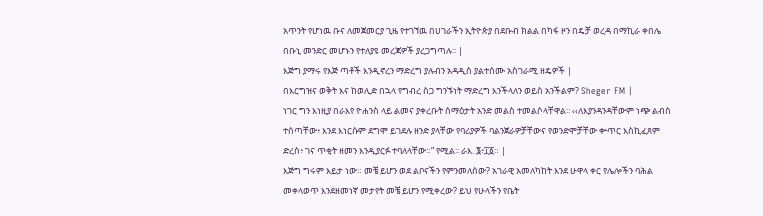አጥንት የሆነዉ ቡና ለመጀመርያ ጊዜ የተገኘዉ በሀገራችን ኢትዮጵያ በደቡብ ክልል በካፋ ዞን በዴቻ ወረዳ በማኪራ ቀበሌ በቡኒ መንድር መሆኑን የተለያዩ መረጃዎች ያረጋግጣሉ፡፡ |
እጅግ ያማሩ የእጅ ጣቶች እንዲኖረን ማድረግ ያሉብን አዳዲስ ያልተሰሙ አስገራሚ ዘዴዎች |
በእርግዝና ወቅት እና ከወሊድ በኋላ የግብረ ስጋ ግንኙነት ማድረግ እንችላለን ወይስ አንችልም? Sheger FM |
ነገር ግን እነዚያ በራእየ ዮሐንስ ላይ ልመና ያቀረቡት ሰማዕታት አንድ መልስ ተመልሶላቸዋል፡፡ ‹‹ለእያንዳንዳቸውም ነጭ ልብስ ተሰጣቸው፥ እንደ እነርሱም ደግሞ ይገደሉ ዘንድ ያላቸው የባሪያዎች ባልንጀራዎቻቸውና የወንድሞቻቸው ቍጥር እስኪፈጸም ድረስ፥ ገና ጥቂት ዘመን እንዲያርፉ ተባለላቸው።” የሚል፡፡ ራእ. ፮፥፲፩። |
እጅግ ግሩም እይታ ነው። መቼ ይሆን ወደ ልቦናችን የምንመለሰው? አገራዊ አመለካከት እንደ ሁዋላ ቀር የሌሎችን ባሕል መቀላወጥ እንደዘመነኛ መታየት መቼ ይሆን የሚቀረው? ይህ የሁላችን የቤት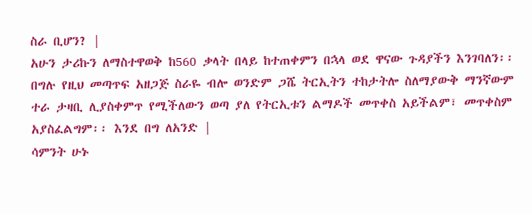ስራ ቢሆን? |
አሁን ታሪኩን ለማስተዋወቅ ከ560 ቃላት በላይ ከተጠቀምን በኋላ ወደ ዋናው ጉዳያችን እንገባለን፡፡ በግሉ የዚህ መጣጥፍ አዘጋጅ ስራዬ ብሎ ወንድም ጋሼ ትርኢትን ተከታትሎ ስለማያውቅ ማንኛውም ተራ ታዛቢ ሊያስቀምጥ የሚችለውን ወጣ ያለ የትርኢቱን ልማዶች መጥቀስ አይችልም፣ መጥቀስም አያስፈልግም፡፡ እንደ በግ ለአንድ |
ሳምንት ሁኑ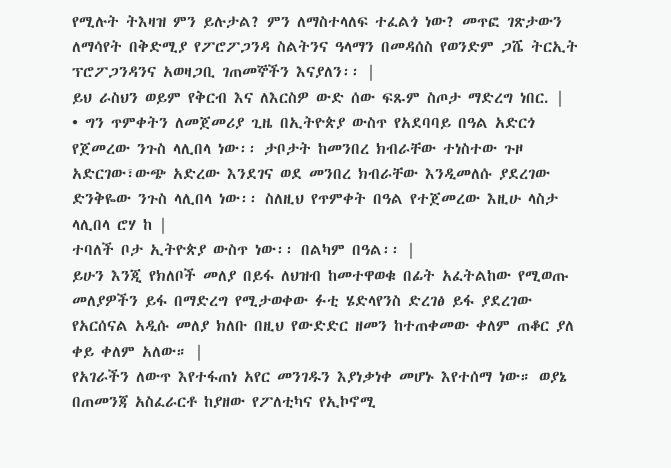የሚሉት ትእዛዝ ምን ይሉታል? ምን ለማስተላለፍ ተፈልጎ ነው? መጥፎ ገጽታውን ለማሳየት በቅድሚያ የፖሮፖጋንዳ ስልትንና ዓላማን በመዳሰስ የወንድም ጋሼ ትርኢት ፕሮፖጋንዳንና አወዛጋቢ ገጠመኞችን እናያለን፡፡ |
ይህ ራስህን ወይም የቅርብ እና ለእርስዎ ውድ ሰው ፍጹም ስጦታ ማድረግ ነበር. |
• ግን ጥምቀትን ለመጀመሪያ ጊዜ በኢትዮጵያ ውስጥ የአደባባይ በዓል አድርጎ የጀመረው ንጉስ ላሊበላ ነው፡፡ ታቦታት ከመንበረ ክብራቸው ተነስተው ጉዞ አድርገው፣ውጭ አድረው እንደገና ወደ መንበረ ክብራቸው እንዲመለሱ ያደረገው ድንቅዬው ንጉስ ላሊበላ ነው፡፡ ስለዚህ የጥምቀት በዓል የተጀመረው እዚሁ ላስታ ላሊበላ ሮሃ ከ |
ተባለች ቦታ ኢትዮጵያ ውስጥ ነው፡፡ በልካም በዓል፡፡ |
ይሁን እንጂ የክለቦች መለያ በይፋ ለህዝብ ከመተዋወቁ በፊት አፈትልከው የሚወጡ መለያዎችን ይፋ በማድረግ የሚታወቀው ፉቲ ሄድላየንስ ድረገፅ ይፋ ያደረገው የአርሰናል አዲሱ መለያ ክለቡ በዚህ የውድድር ዘመን ከተጠቀመው ቀለም ጠቆር ያለ ቀይ ቀለም አለው። |
የአገራችን ለውጥ እየተፋጠነ አየር መንገዱን እያነቃነቀ መሆኑ እየተሰማ ነው። ወያኔ በጠመንጃ አስፈራርቶ ከያዘው የፖለቲካና የኢኮኖሚ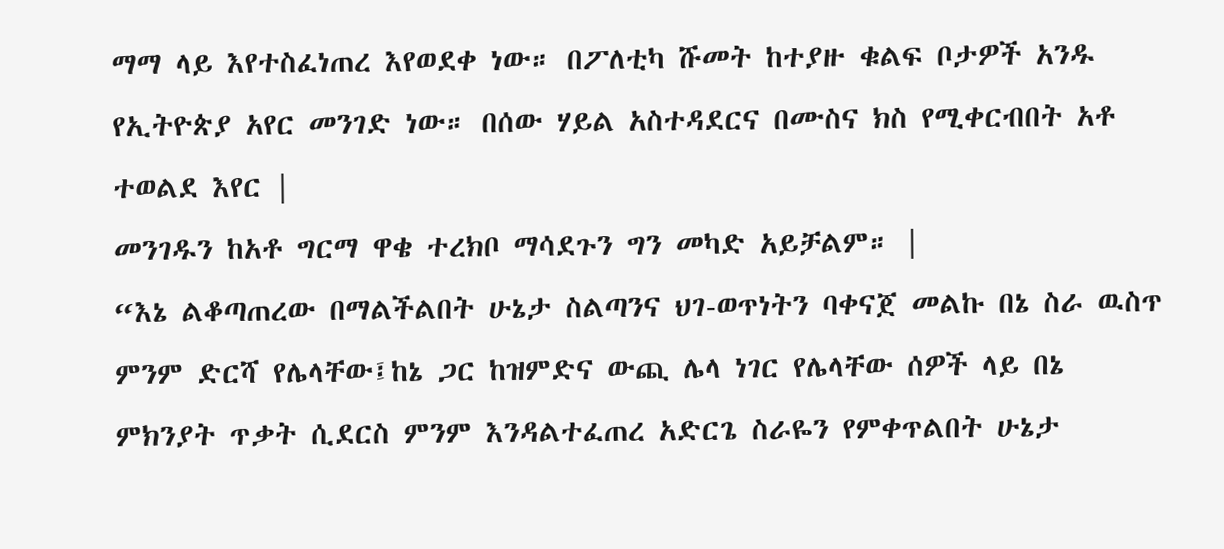ማማ ላይ እየተስፈነጠረ እየወደቀ ነው። በፖለቲካ ሹመት ከተያዙ ቁልፍ ቦታዎች አንዱ የኢትዮጵያ አየር መንገድ ነው። በሰው ሃይል አስተዳደርና በሙስና ክስ የሚቀርብበት አቶ ተወልደ እየር |
መንገዱን ከአቶ ግርማ ዋቄ ተረክቦ ማሳደጉን ግን መካድ አይቻልም። |
“እኔ ልቆጣጠረው በማልችልበት ሁኔታ ስልጣንና ህገ-ወጥነትን ባቀናጀ መልኩ በኔ ስራ ዉስጥ ምንም ድርሻ የሌላቸው፤ከኔ ጋር ከዝምድና ውጪ ሌላ ነገር የሌላቸው ሰዎች ላይ በኔ ምክንያት ጥቃት ሲደርስ ምንም እንዳልተፈጠረ አድርጌ ስራዬን የምቀጥልበት ሁኔታ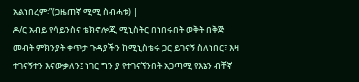አልነበረም፡”(ጋዜጠኛ ሚሚ ስብሓቱ) |
ዶ/ር አብይ የሳይንስና ቴክኖሎጂ ሚኒስትር በነበሩበት ወቅት በቅጅ መብት ምክንያት ቀጥታ ጉዳያችን ከሚኒስቴሩ ጋር ይገናኝ ስለነበር፣ እዛ ተገናኝተን እናውቃለን፤ ነገር ግን ያ የተገናኘንበት አጋጣሚ የእኔን ብቸኛ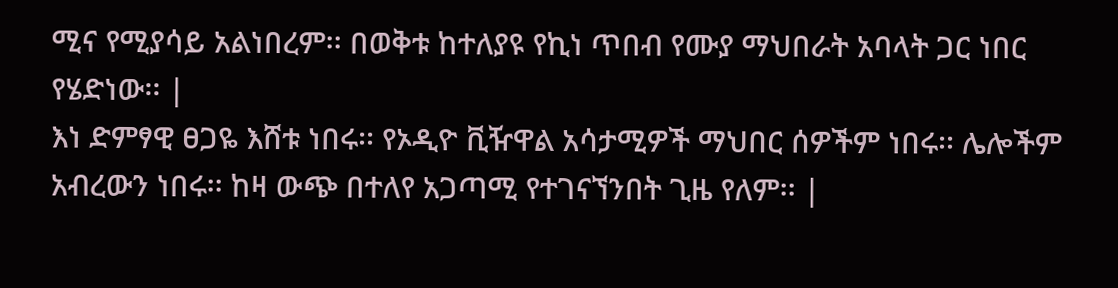ሚና የሚያሳይ አልነበረም፡፡ በወቅቱ ከተለያዩ የኪነ ጥበብ የሙያ ማህበራት አባላት ጋር ነበር የሄድነው፡፡ |
እነ ድምፃዊ ፀጋዬ እሸቱ ነበሩ፡፡ የኦዲዮ ቪዥዋል አሳታሚዎች ማህበር ሰዎችም ነበሩ፡፡ ሌሎችም አብረውን ነበሩ፡፡ ከዛ ውጭ በተለየ አጋጣሚ የተገናኘንበት ጊዜ የለም፡፡ |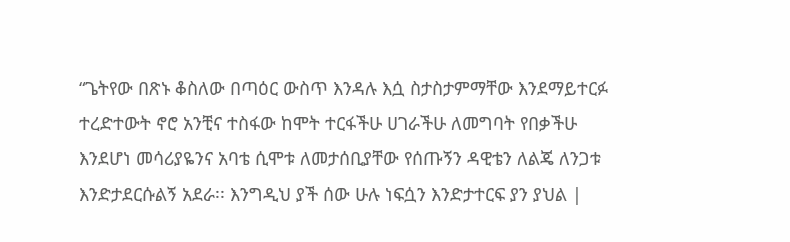“ጌትየው በጽኑ ቆስለው በጣዕር ውስጥ እንዳሉ እሷ ስታስታምማቸው እንደማይተርፉ ተረድተውት ኖሮ አንቺና ተስፋው ከሞት ተርፋችሁ ሀገራችሁ ለመግባት የበቃችሁ እንደሆነ መሳሪያዬንና አባቴ ሲሞቱ ለመታሰቢያቸው የሰጡኝን ዳዊቴን ለልጄ ለንጋቱ እንድታደርሱልኝ አደራ፡፡ እንግዲህ ያች ሰው ሁሉ ነፍሷን እንድታተርፍ ያን ያህል |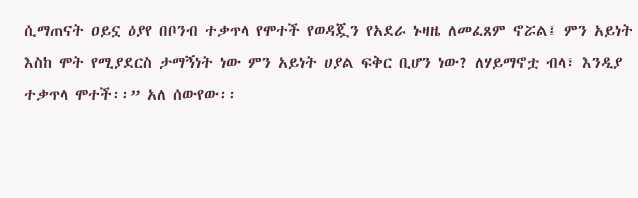ሲማጠናት ዐይኗ ዕያየ በቦንብ ተቃጥላ የሞተች የወዳጇን የአደራ ኑዛዜ ለመፈጸም ኖሯል፤ ምን አይነት እስከ ሞት የሚያደርስ ታማኝነት ነው ምን አይነት ሀያል ፍቅር ቢሆን ነው? ለሃይማኖቷ ብላ፣ እንዲያ ተቃጥላ ሞተች፡፡” አለ ሰውየው፡፡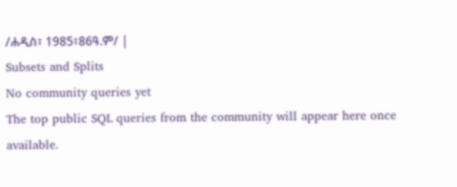/ሐዲስ፣ 1985፣86ዓ.ም/ |
Subsets and Splits
No community queries yet
The top public SQL queries from the community will appear here once available.